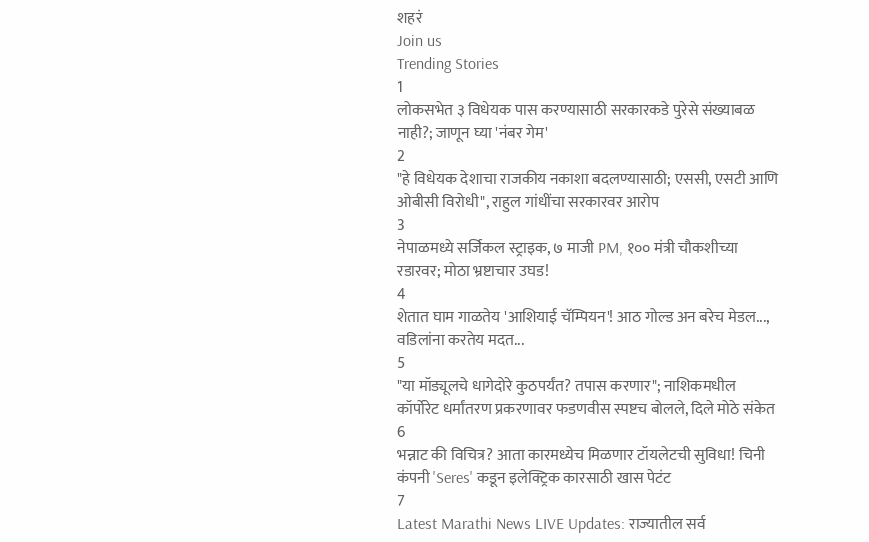शहरं
Join us
Trending Stories
1
लोकसभेत ३ विधेयक पास करण्यासाठी सरकारकडे पुरेसे संख्याबळ नाही?; जाणून घ्या 'नंबर गेम'
2
"हे विधेयक देशाचा राजकीय नकाशा बदलण्यासाठी; एससी, एसटी आणि ओबीसी विरोधी", राहुल गांधींचा सरकारवर आरोप
3
नेपाळमध्ये सर्जिकल स्ट्राइक, ७ माजी PM, १०० मंत्री चौकशीच्या रडारवर; मोठा भ्रष्टाचार उघड!
4
शेतात घाम गाळतेय 'आशियाई चॅम्पियन'! आठ गोल्ड अन बरेच मेडल..., वडिलांना करतेय मदत...
5
"या मॉड्यूलचे धागेदोरे कुठपर्यंत? तपास करणार"; नाशिकमधील कॉर्पोरेट धर्मांतरण प्रकरणावर फडणवीस स्पष्टच बोलले, दिले मोठे संकेत
6
भन्नाट की विचित्र? आता कारमध्येच मिळणार टॉयलेटची सुविधा! चिनी कंपनी 'Seres' कडून इलेक्ट्रिक कारसाठी खास पेटंट
7
Latest Marathi News LIVE Updates: राज्यातील सर्व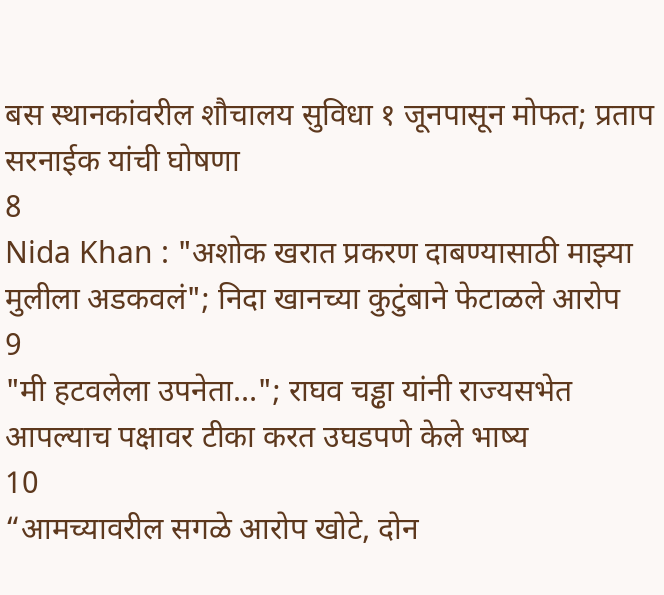बस स्थानकांवरील शौचालय सुविधा १ जूनपासून मोफत; प्रताप सरनाईक यांची घोषणा
8
Nida Khan : "अशोक खरात प्रकरण दाबण्यासाठी माझ्या मुलीला अडकवलं"; निदा खानच्या कुटुंबाने फेटाळले आरोप
9
"मी हटवलेला उपनेता…"; राघव चड्ढा यांनी राज्यसभेत आपल्याच पक्षावर टीका करत उघडपणे केले भाष्य
10
“आमच्यावरील सगळे आरोप खोटे, दोन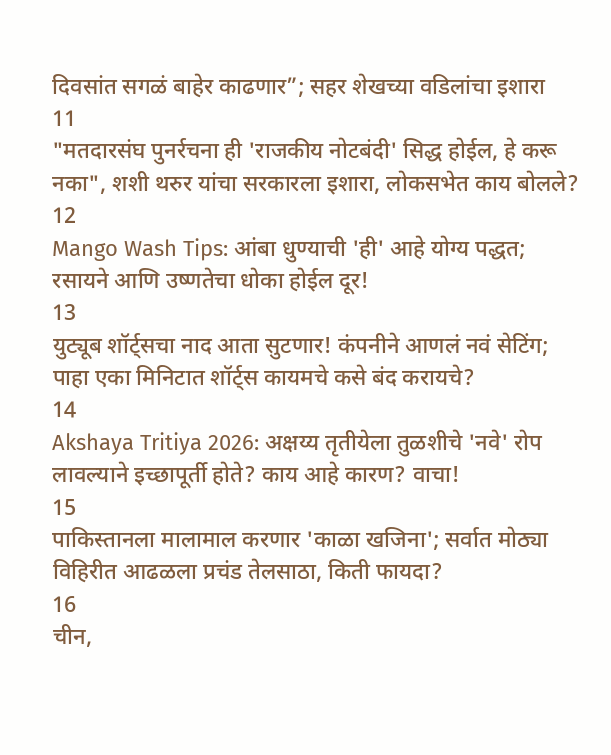दिवसांत सगळं बाहेर काढणार”; सहर शेखच्या वडिलांचा इशारा
11
"मतदारसंघ पुनर्रचना ही 'राजकीय नोटबंदी' सिद्ध होईल, हे करू नका", शशी थरुर यांचा सरकारला इशारा, लोकसभेत काय बोलले?
12
Mango Wash Tips: आंबा धुण्याची 'ही' आहे योग्य पद्धत; रसायने आणि उष्णतेचा धोका होईल दूर!
13
युट्यूब शॉर्ट्सचा नाद आता सुटणार! कंपनीने आणलं नवं सेटिंग; पाहा एका मिनिटात शॉर्ट्स कायमचे कसे बंद करायचे?
14
Akshaya Tritiya 2026: अक्षय्य तृतीयेला तुळशीचे 'नवे' रोप लावल्याने इच्छापूर्ती होते? काय आहे कारण? वाचा!
15
पाकिस्तानला मालामाल करणार 'काळा खजिना'; सर्वात मोठ्या विहिरीत आढळला प्रचंड तेलसाठा, किती फायदा?
16
चीन,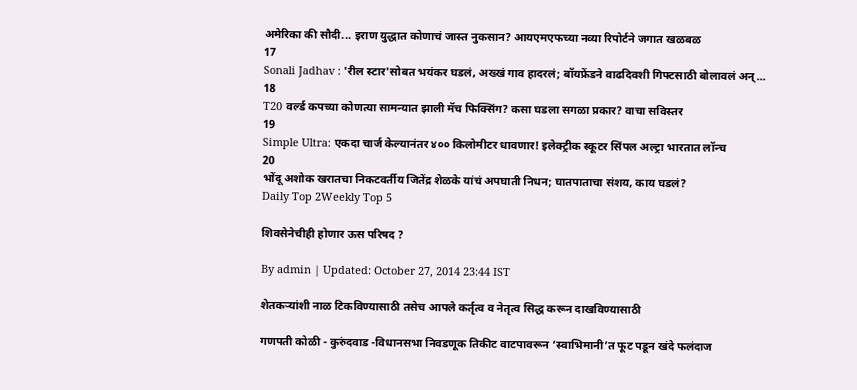अमेरिका की सौदी... इराण युद्धात कोणाचं जास्त नुकसान? आयएमएफच्या नव्या रिपोर्टने जगात खळबळ
17
Sonali Jadhav : 'रील स्टार'सोबत भयंकर घडलं, अख्खं गाव हादरलं; बॉयफ्रेंडने वाढदिवशी गिफ्टसाठी बोलावलं अन्...
18
T20 वर्ल्ड कपच्या कोणत्या सामन्यात झाली मॅच फिक्सिंग? कसा घडला सगळा प्रकार? वाचा सविस्तर
19
Simple Ultra: एकदा चार्ज केल्यानंतर ४०० किलोमीटर धावणार! इलेक्ट्रीक स्कूटर सिंपल अल्ट्रा भारतात लॉन्च
20
भोंदू अशोक खरातचा निकटवर्तीय जितेंद्र शेळके यांचं अपघाती निधन; घातपाताचा संशय, काय घडलं?
Daily Top 2Weekly Top 5

शिवसेनेचीही होणार ऊस परिषद ?

By admin | Updated: October 27, 2014 23:44 IST

शेतकऱ्यांशी नाळ टिकविण्यासाठी तसेच आपले कर्तृत्व व नेतृत्व सिद्ध करून दाखविण्यासाठी

गणपती कोळी - कुरुंदवाड -विधानसभा निवडणूक तिकीट वाटपावरून ‘स्वाभिमानी’त फूट पडून खंदे फलंदाज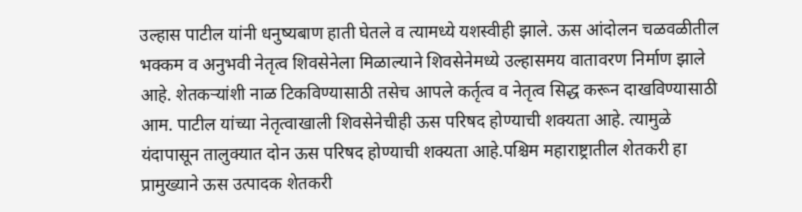उल्हास पाटील यांनी धनुष्यबाण हाती घेतले व त्यामध्ये यशस्वीही झाले. ऊस आंदोलन चळवळीतील भक्कम व अनुभवी नेतृत्व शिवसेनेला मिळाल्याने शिवसेनेमध्ये उल्हासमय वातावरण निर्माण झाले आहे. शेतकऱ्यांशी नाळ टिकविण्यासाठी तसेच आपले कर्तृत्व व नेतृत्व सिद्ध करून दाखविण्यासाठी आम. पाटील यांच्या नेतृत्वाखाली शिवसेनेचीही ऊस परिषद होण्याची शक्यता आहे. त्यामुळे यंदापासून तालुक्यात दोन ऊस परिषद होण्याची शक्यता आहे.पश्चिम महाराष्ट्रातील शेतकरी हा प्रामुख्याने ऊस उत्पादक शेतकरी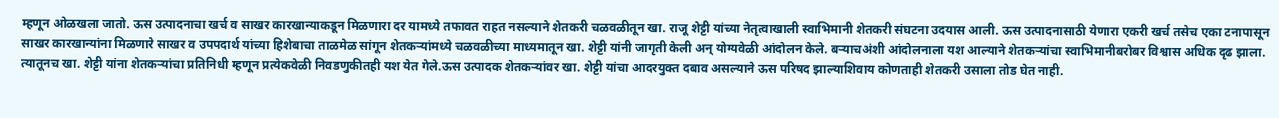म्हणून ओळखला जातो. ऊस उत्पादनाचा खर्च व साखर कारखान्याकडून मिळणारा दर यामध्ये तफावत राहत नसल्याने शेतकरी चळवळीतून खा. राजू शेट्टी यांच्या नेतृत्वाखाली स्वाभिमानी शेतकरी संघटना उदयास आली. ऊस उत्पादनासाठी येणारा एकरी खर्च तसेच एका टनापासून साखर कारखान्यांना मिळणारे साखर व उपपदार्थ यांच्या हिशेबाचा ताळमेळ सांगून शेतकऱ्यांमध्ये चळवळीच्या माध्यमातून खा. शेट्टी यांनी जागृती केली अन् योग्यवेळी आंदोलन केले. बऱ्याचअंशी आंदोलनाला यश आल्याने शेतकऱ्यांचा स्वाभिमानीबरोबर विश्वास अधिक दृढ झाला. त्यातूनच खा. शेट्टी यांना शेतकऱ्यांचा प्रतिनिधी म्हणून प्रत्येकवेळी निवडणुकीतही यश येत गेले.ऊस उत्पादक शेतकऱ्यांवर खा. शेट्टी यांचा आदरयुक्त दबाव असल्याने ऊस परिषद झाल्याशिवाय कोणताही शेतकरी उसाला तोड घेत नाही.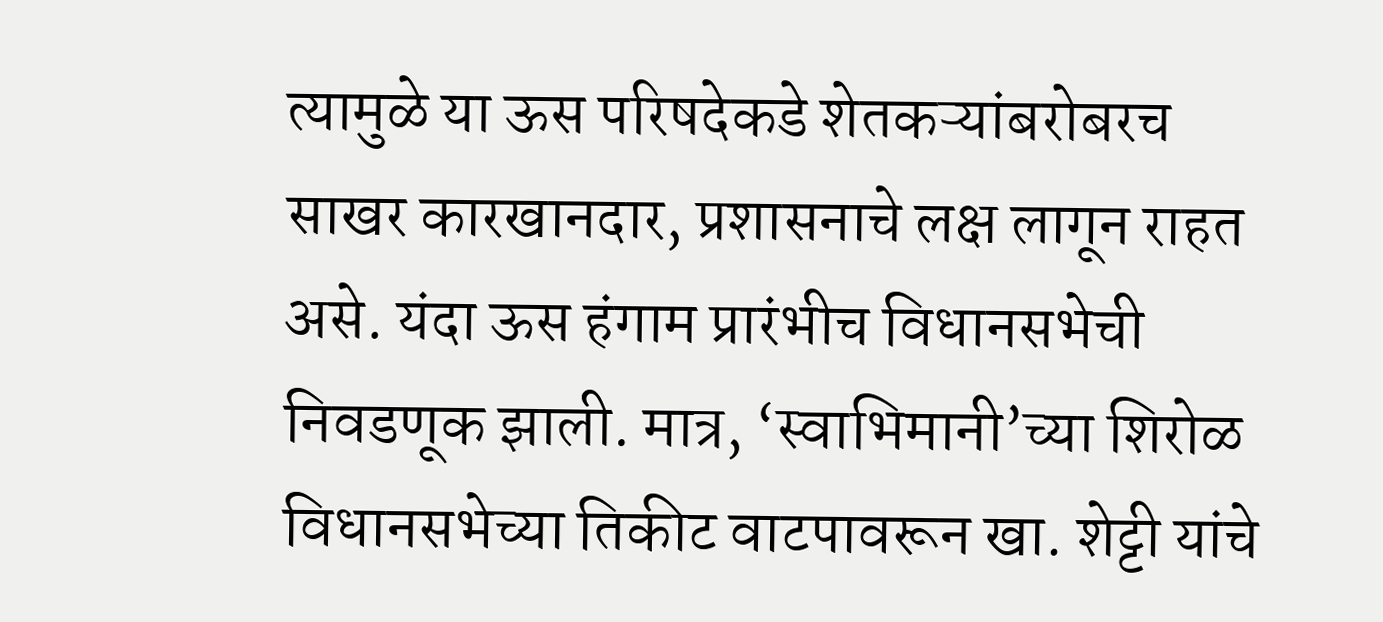त्यामुळे या ऊस परिषदेकडे शेतकऱ्यांबरोबरच साखर कारखानदार, प्रशासनाचे लक्ष लागून राहत असे. यंदा ऊस हंगाम प्रारंभीच विधानसभेची निवडणूक झाली. मात्र, ‘स्वाभिमानी’च्या शिरोळ विधानसभेच्या तिकीट वाटपावरून खा. शेट्टी यांचे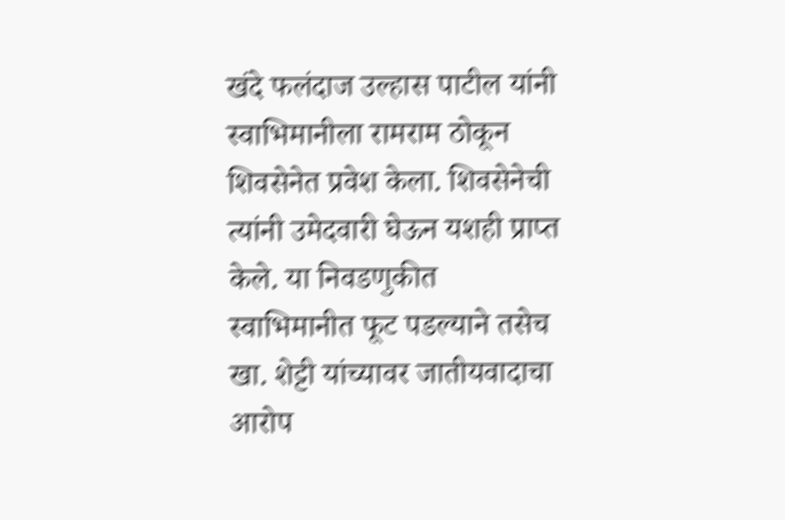खंदे फलंदाज उल्हास पाटील यांनी स्वाभिमानीला रामराम ठोकून शिवसेनेत प्रवेश केला. शिवसेनेची त्यांनी उमेदवारी घेऊन यशही प्राप्त केले. या निवडणुकीत स्वाभिमानीत फूट पडल्याने तसेच खा. शेट्टी यांच्यावर जातीयवादाचा आरोप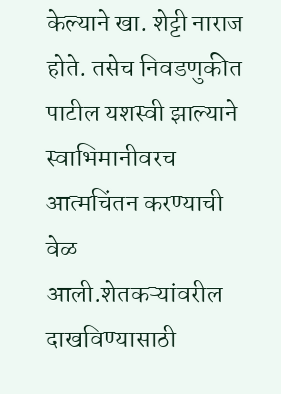केल्याने खा. शेट्टी नाराज होते. तसेच निवडणुकीत पाटील यशस्वी झाल्याने स्वाभिमानीवरच आत्मचिंतन करण्याची वेळ आली.शेतकऱ्यांवरील दाखविण्यासाठी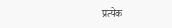प्रत्येक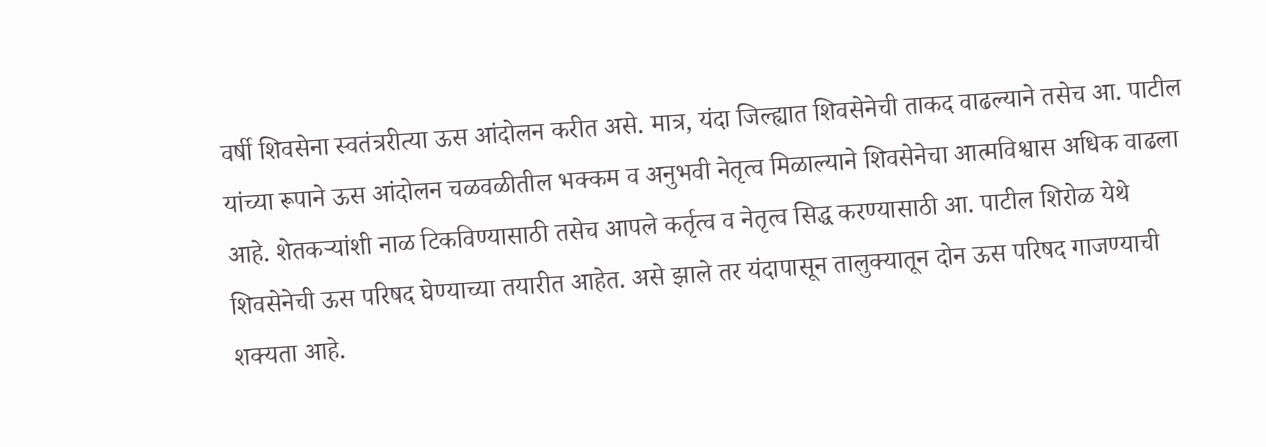वर्षी शिवसेना स्वतंत्ररीत्या ऊस आंदोलन करीत असे. मात्र, यंदा जिल्ह्यात शिवसेनेची ताकद वाढल्याने तसेच आ. पाटील यांच्या रूपाने ऊस आंदोलन चळवळीतील भक्कम व अनुभवी नेतृत्व मिळाल्याने शिवसेनेचा आत्मविश्वास अधिक वाढला आहे. शेतकऱ्यांशी नाळ टिकविण्यासाठी तसेच आपले कर्तृत्व व नेतृत्व सिद्ध करण्यासाठी आ. पाटील शिरोळ येथे शिवसेनेची ऊस परिषद घेण्याच्या तयारीत आहेत. असे झाले तर यंदापासून तालुक्यातून दोन ऊस परिषद गाजण्याची शक्यता आहे.